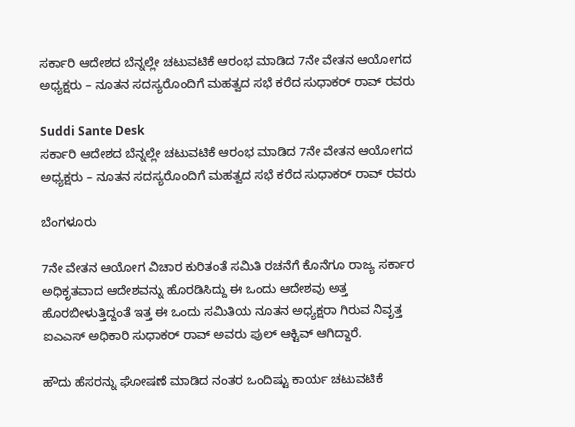ಸರ್ಕಾರಿ ಆದೇಶದ ಬೆನ್ನಲ್ಲೇ ಚಟುವಟಿಕೆ ಆರಂಭ ಮಾಡಿದ 7ನೇ ವೇತನ ಆಯೋಗದ ಅಧ್ಯಕ್ಷರು – ನೂತನ ಸದಸ್ಯರೊಂದಿಗೆ ಮಹತ್ವದ ಸಭೆ ಕರೆದ ಸುಧಾಕರ್ ರಾವ್ ರವರು

Suddi Sante Desk
ಸರ್ಕಾರಿ ಆದೇಶದ ಬೆನ್ನಲ್ಲೇ ಚಟುವಟಿಕೆ ಆರಂಭ ಮಾಡಿದ 7ನೇ ವೇತನ ಆಯೋಗದ ಅಧ್ಯಕ್ಷರು – ನೂತನ ಸದಸ್ಯರೊಂದಿಗೆ ಮಹತ್ವದ ಸಭೆ ಕರೆದ ಸುಧಾಕರ್ ರಾವ್ ರವರು

ಬೆಂಗಳೂರು

7ನೇ ವೇತನ ಆಯೋಗ ವಿಚಾರ ಕುರಿತಂತೆ ಸಮಿತಿ ರಚನೆಗೆ ಕೊನೆಗೂ ರಾಜ್ಯ ಸರ್ಕಾರ ಅಧಿಕೃತವಾದ ಆದೇಶವನ್ನು ಹೊರಡಿಸಿದ್ದು ಈ ಒಂದು ಆದೇಶವು ಅತ್ತ ಹೊರಬೀಳುತ್ತಿದ್ದಂತೆ ಇತ್ತ ಈ ಒಂದು ಸಮಿತಿಯ ನೂತನ ಅಧ್ಯಕ್ಷರಾ ಗಿರುವ ನಿವೃತ್ತ ಐಎಎಸ್ ಅಧಿಕಾರಿ ಸುಧಾಕರ್ ರಾವ್ ಅವರು ಪುಲ್ ಆಕ್ಟಿವ್ ಆಗಿದ್ದಾರೆ.

ಹೌದು ಹೆಸರನ್ನು ಘೋಷಣೆ ಮಾಡಿದ ನಂತರ ಒಂದಿಷ್ಟು ಕಾರ್ಯ ಚಟುವಟಿಕೆ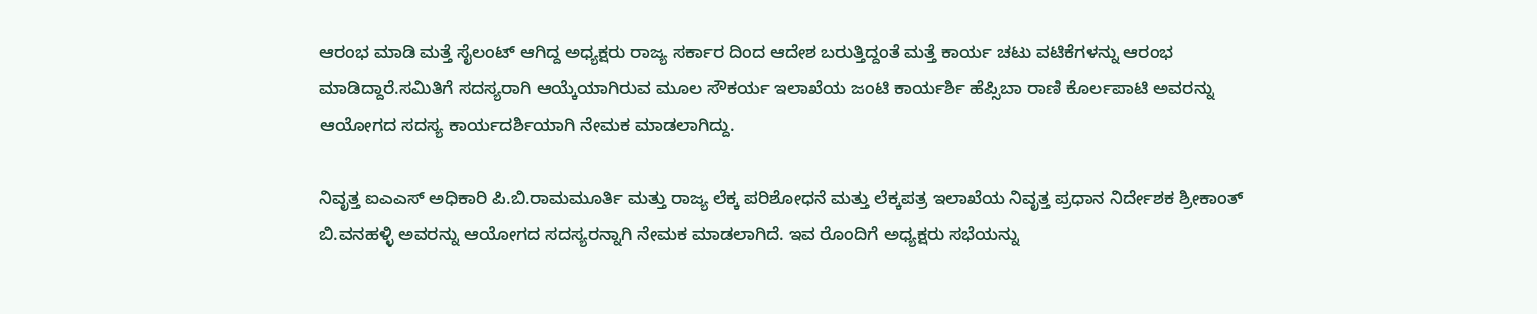ಆರಂಭ ಮಾಡಿ ಮತ್ತೆ ಸೈಲಂಟ್ ಆಗಿದ್ದ ಅಧ್ಯಕ್ಷರು ರಾಜ್ಯ ಸರ್ಕಾರ ದಿಂದ ಆದೇಶ ಬರುತ್ತಿದ್ದಂತೆ ಮತ್ತೆ ಕಾರ್ಯ ಚಟು ವಟಿಕೆಗಳನ್ನು ಆರಂಭ ಮಾಡಿದ್ದಾರೆ.ಸಮಿತಿಗೆ ಸದಸ್ಯರಾಗಿ ಆಯ್ಕೆಯಾಗಿರುವ ಮೂಲ ಸೌಕರ್ಯ ಇಲಾಖೆಯ ಜಂಟಿ ಕಾರ್ಯರ್ಶಿ ಹೆಪ್ಸಿಬಾ ರಾಣಿ ಕೊರ್ಲಪಾಟಿ ಅವರನ್ನು ಆಯೋಗದ ಸದಸ್ಯ ಕಾರ್ಯದರ್ಶಿಯಾಗಿ ನೇಮಕ ಮಾಡಲಾಗಿದ್ದು.

ನಿವೃತ್ತ ಐಎಎಸ್‌ ಅಧಿಕಾರಿ ಪಿ.ಬಿ.ರಾಮಮೂರ್ತಿ ಮತ್ತು ರಾಜ್ಯ ಲೆಕ್ಕ ಪರಿಶೋಧನೆ ಮತ್ತು ಲೆಕ್ಕಪತ್ರ ಇಲಾಖೆಯ ನಿವೃತ್ತ ಪ್ರಧಾನ ನಿರ್ದೇಶಕ ಶ್ರೀಕಾಂತ್‌ ಬಿ.ವನಹಳ್ಳಿ ಅವರನ್ನು ಆಯೋಗದ ಸದಸ್ಯರನ್ನಾಗಿ ನೇಮಕ ಮಾಡಲಾಗಿದೆ. ಇವ ರೊಂದಿಗೆ ಅಧ್ಯಕ್ಷರು ಸಭೆಯನ್ನು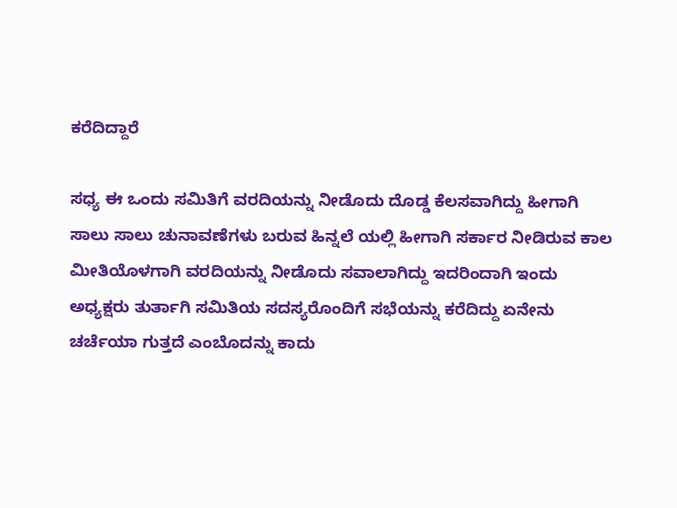ಕರೆದಿದ್ದಾರೆ

ಸಧ್ಯ ಈ ಒಂದು ಸಮಿತಿಗೆ ವರದಿಯನ್ನು ನೀಡೊದು ದೊಡ್ಡ ಕೆಲಸವಾಗಿದ್ದು ಹೀಗಾಗಿ ಸಾಲು ಸಾಲು ಚುನಾವಣೆಗಳು ಬರುವ ಹಿನ್ನಲೆ ಯಲ್ಲಿ ಹೀಗಾಗಿ ಸರ್ಕಾರ ನೀಡಿರುವ ಕಾಲ ಮೀತಿಯೊಳಗಾಗಿ ವರದಿಯನ್ನು ನೀಡೊದು ಸವಾಲಾಗಿದ್ದು ಇದರಿಂದಾಗಿ ಇಂದು ಅಧ್ಯಕ್ಷರು ತುರ್ತಾಗಿ ಸಮಿತಿಯ ಸದಸ್ಯರೊಂದಿಗೆ ಸಭೆಯನ್ನು ಕರೆದಿದ್ದು ಏನೇನು ಚರ್ಚೆಯಾ ಗುತ್ತದೆ ಎಂಬೊದನ್ನು ಕಾದು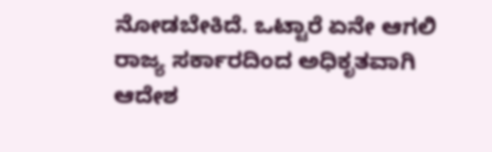ನೋಡಬೇಕಿದೆ. ಒಟ್ಟಾರೆ ಏನೇ ಆಗಲಿ ರಾಜ್ಯ ಸರ್ಕಾರದಿಂದ ಅಧಿಕೃತವಾಗಿ ಆದೇಶ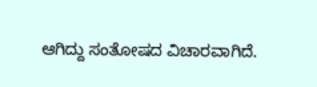ಆಗಿದ್ದು ಸಂತೋಷದ ವಿಚಾರವಾಗಿದೆ.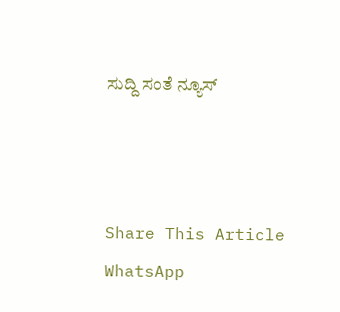ಸುದ್ದಿ ಸಂತೆ ನ್ಯೂಸ್



Share This Article
WhatsApp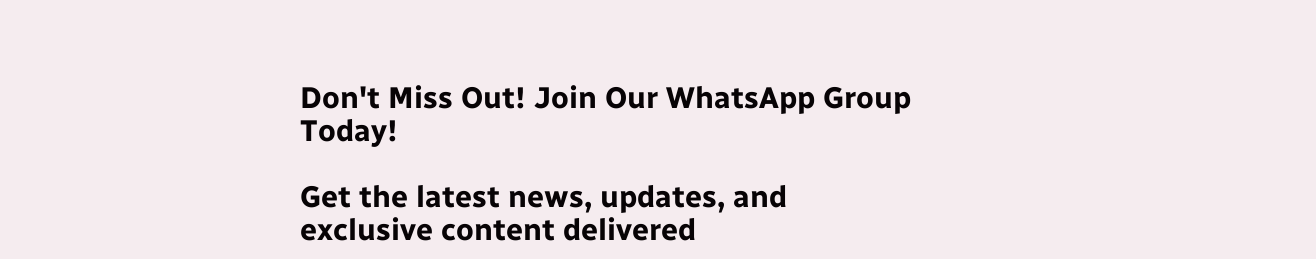Don't Miss Out! Join Our WhatsApp Group Today!

Get the latest news, updates, and exclusive content delivered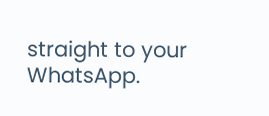straight to your WhatsApp.